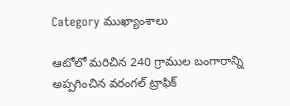Category ముఖ్యాంశాలు

ఆటోలో మరిచిన 240 గ్రాముల బంగారాన్ని అప్పగించిన వరంగల్ ట్రాఫిక్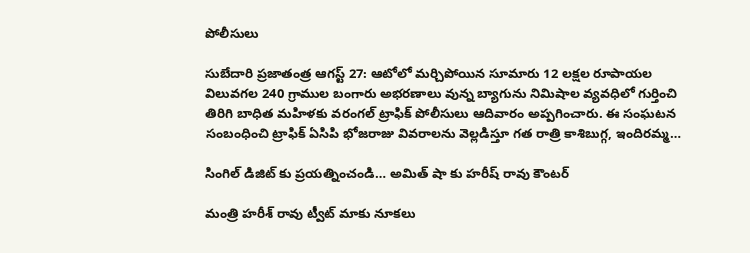పోలీసులు

సుబేదారి ప్రజాతంత్ర ఆగస్ట్ 27: ఆటోలో మర్చిపోయిన సూమారు 12 లక్షల రూపాయల విలువగల 240 గ్రాముల బంగారు అభరణాలు వున్న బ్యాగును నిమిషాల వ్యవధిలో గుర్తించి తిరిగి బాధిత మహిళకు వరంగల్ ట్రాఫిక్ పోలీసులు ఆదివారం అప్పగించారు. ఈ సంఘటన సంబంధించి ట్రాఫిక్ ఏసిపి భోజరాజు వివరాలను వెల్లడిస్తూ గత రాత్రి కాశిబుగ్గ, ఇందిరమ్మ…

సింగిల్ డిజిట్ కు ప్రయత్నించండి… అమిత్ షా కు హరీష్ రావు కౌంటర్

మంత్రి హరీశ్ రావు ట్వీట్ మాకు నూకలు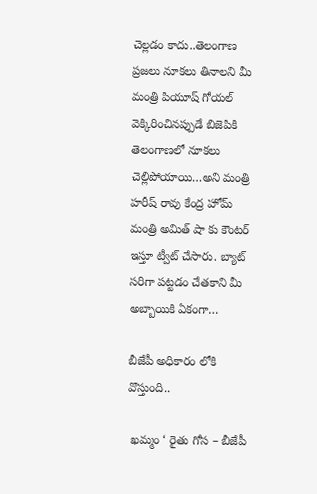చెల్లడం కాదు..తెలంగాణ ప్రజలు నూకలు తినాలని మీ మంత్రి పియూష్ గోయల్ వెక్కిరించినప్పుడే బిజెపికి తెలంగాణలో నూకలు చెల్లిపోయాయి…అని మంత్రి హరీష్ రావు కేంద్ర హోమ్ మంత్రి అమిత్ షా కు కౌంటర్ ఇస్తూ ట్వీట్ చేసారు. బ్యాట్ సరిగా పట్టడం చేతకాని మీ అబ్బాయికి ఏకంగా…

బీజేపీ అధికారం లోకి వొస్తుంది..

 ఖమ్మం ‘ రైతు గోస – బీజేపీ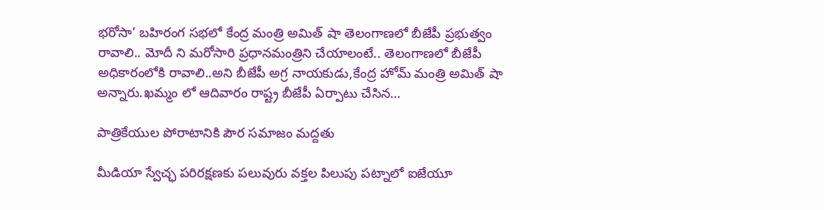భరోసా’ బహిరంగ సభలో కేంద్ర మంత్రి అమిత్ షా తెలంగాణలో బీజేపీ ప్రభుత్వం రావాలి.. మోదీ ని మరోసారి ప్రధానమంత్రిని చేయాలంటే.. తెలంగాణలో బీజేపీ అధికారంలోకి రావాలి..అని బీజేపీ అగ్ర నాయకుడు,కేంద్ర హోమ్ మంత్రి అమిత్ షా అన్నారు.ఖమ్మం లో ఆదివారం రాష్ట్ర బీజేపీ ఏర్పాటు చేసిన…

పాత్రికేయుల పోరాటానికి పౌర సమాజం మద్దతు

మీడియా స్వేచ్ఛ పరిరక్షణకు పలువురు వక్తల పిలుపు పట్నాలో ఐజేయూ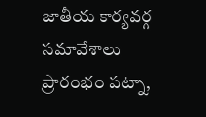జాతీయ కార్యవర్గ సమావేశాలు  ప్రారంభం పట్నా,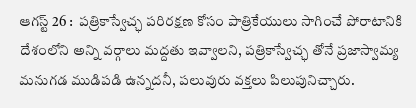ఆగస్ట్ 26 :  పత్రికాస్వేచ్ఛ పరిరక్షణ కోసం పాత్రికేయులు సాగించే పోరాటానికి దేశంలోని అన్ని వర్గాలు మద్దతు ఇవ్వాలని, పత్రికాస్వేచ్ఛ తోనే ప్రజాస్వామ్య మనుగడ ముడిపడి ఉన్నదనీ, పలువురు వక్తలు పిలుపునిచ్చారు.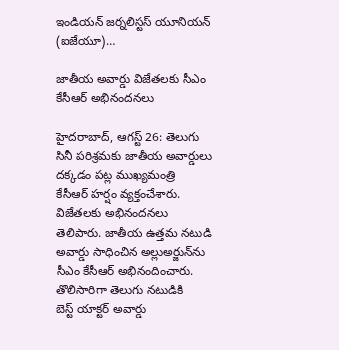ఇండియన్‌ ‌జర్నలిస్టస్ ‌యూనియన్‌ (ఐజేయూ)…

జాతీయ అవార్డు విజేతలకు సీఎం కేసీఆర్‌ అభినందనలు

హైదరాబాద్‌, ఆగస్ట్ 26: తెలుగు సినీ పరిశ్రమకు జాతీయ అవార్డులు దక్కడం పట్ల ముఖ్యమంత్రి కేసీఆర్‌ ‌హర్షం వ్యక్తంచేశారు. విజేతలకు అభినందనలు తెలిపారు. జాతీయ ఉత్తమ నటుడి అవార్డు సాధించిన అల్లుఅర్జున్‌ను సీఎం కేసీఆర్‌ అభినందించారు. తొలిసారిగా తెలుగు నటుడికి బెస్ట్ ‌యాక్టర్‌ అవార్డు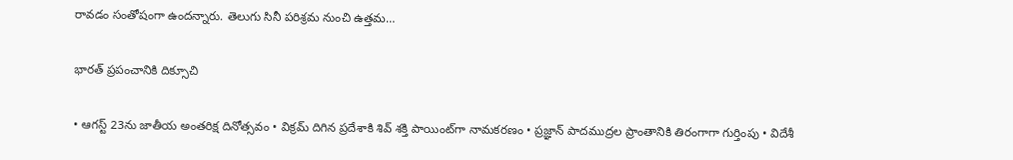రావడం సంతోషంగా ఉందన్నారు. తెలుగు సినీ పరిశ్రమ నుంచి ఉత్తమ…

భారత్‌ ‌ప్రపంచానికి దిక్సూచి

• ఆగస్ట్ 23ను జాతీయ అంతరిక్ష దినోత్సవం • విక్రమ్‌ ‌దిగిన ప్రదేశాకి శివ్‌ ‌శక్తి పాయింట్‌గా నామకరణం • ప్రజ్ఞాన్‌ ‌పాదముద్రల ప్రాంతానికి తిరంగాగా గుర్తింపు • విదేశీ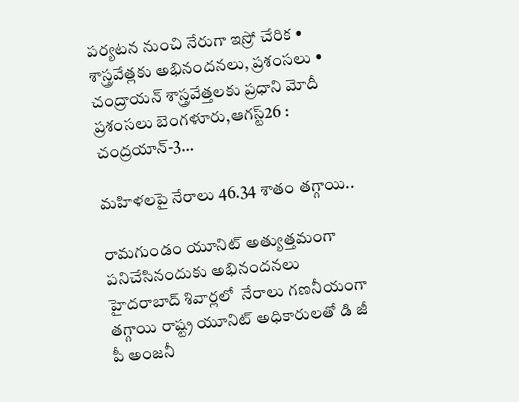పర్యటన నుంచి నేరుగా ఇస్రో చేరిక • శాస్త్రవేత్లకు అభినందనలు, ప్రశంసలు • చంద్రాయన్‌ ‌శాస్త్రవేత్తలకు ప్రధాని మోదీ ప్రశంసలు బెంగళూరు,ఆగస్ట్26 : చంద్రయాన్‌-3…

మహిళలపై నేరాలు 46.34 శాతం తగ్గాయి..

రామగుండం యూనిట్‌ అత్యుత్తమంగా పనిచేసినందుకు అభినందనలు   హైదరాబాద్‌ ‌శివార్లలో  నేరాలు గణనీయంగా తగ్గాయి రాష్ట్ర యూనిట్‌ అధికారులతో డి జీ పీ అంజనీ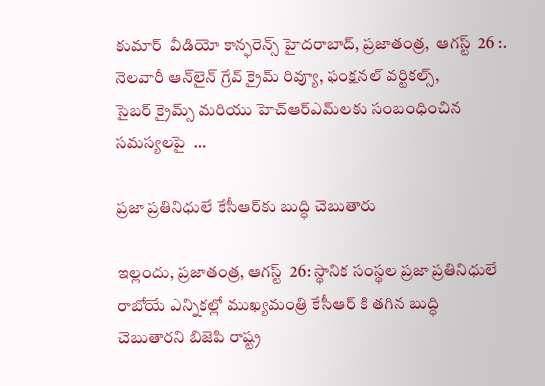కుమార్‌  ‌వీడియో కాన్ఫరెన్స్ హైదరాబాద్‌, ప్రజాతంత్ర,  ఆగస్ట్  26 :. నెలవారీ ఆన్‌లైన్‌ ‌గ్రేవ్‌ ‌క్రైమ్‌ ‌రివ్యూ, ఫంక్షనల్‌ ‌వర్టికల్స్, సైబర్‌ ‌క్రైమ్స్ ‌మరియు హెచ్‌ఆర్‌ఎమ్‌లకు సంబంధించిన సమస్యలపై  …

ప్రజా ప్రతినిధులే కేసీఆర్‌కు బుద్ధి చెబుతారు

ఇల్లందు, ప్రజాతంత్ర, ఆగస్ట్‌  26: స్థానిక సంస్థల ప్రజా ప్రతినిధులే రాబోయే ఎన్నికల్లో ముఖ్యమంత్రి కేసీఆర్‌ కి తగిన బుద్ధి చెబుతారని బిజెపి రాష్ట్ర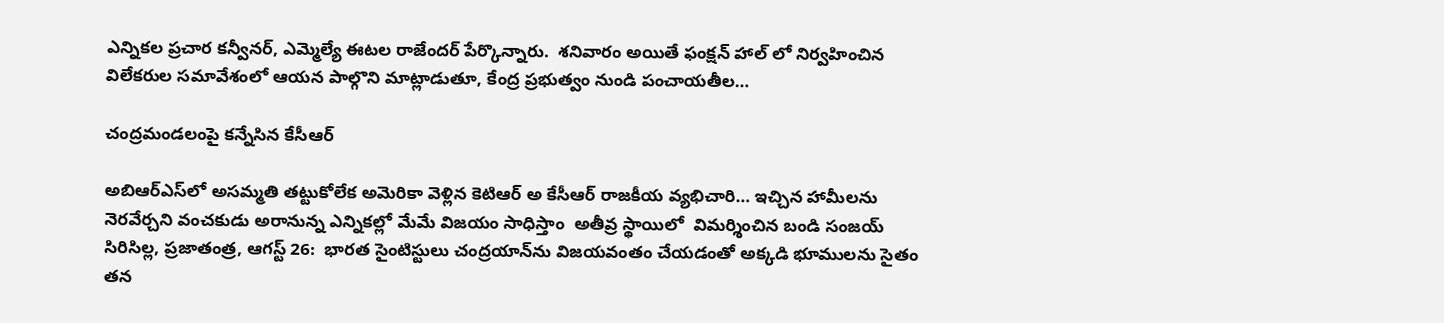ఎన్నికల ప్రచార కన్వీనర్‌, ఎమ్మెల్యే ఈటల రాజేందర్‌ పేర్కొన్నారు.  శనివారం అయితే ఫంక్షన్‌ హాల్‌ లో నిర్వహించిన విలేకరుల సమావేశంలో ఆయన పాల్గొని మాట్లాడుతూ, కేంద్ర ప్రభుత్వం నుండి పంచాయతీల…

చంద్రమండలంపై కన్నేసిన కేసీఆర్‌

అబిఆర్‌ఎస్‌లో అసమ్మతి తట్టుకోలేక అమెరికా వెళ్లిన కెటిఆర్‌ అ ‌కేసీఆర్‌ ‌రాజకీయ వ్యభిచారి… ఇచ్చిన హామీలను నెరవేర్చని వంచకుడు అరానున్న ఎన్నికల్లో మేమే విజయం సాధిస్తాం  అతీవ్ర స్థాయిలో  విమర్శించిన బండి సంజయ్‌ సిరిసిల్ల, ప్రజాతంత్ర, ఆగస్ట్ 26:  భారత సైంటిస్టులు చంద్రయాన్‌ను విజయవంతం చేయడంతో అక్కడి భూములను సైతం తన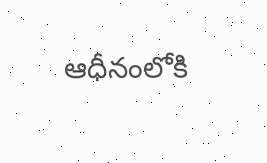ఆధీనంలోకి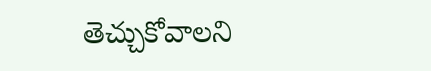తెచ్చుకోవాలని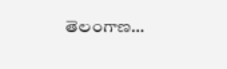తెలంగాణ…